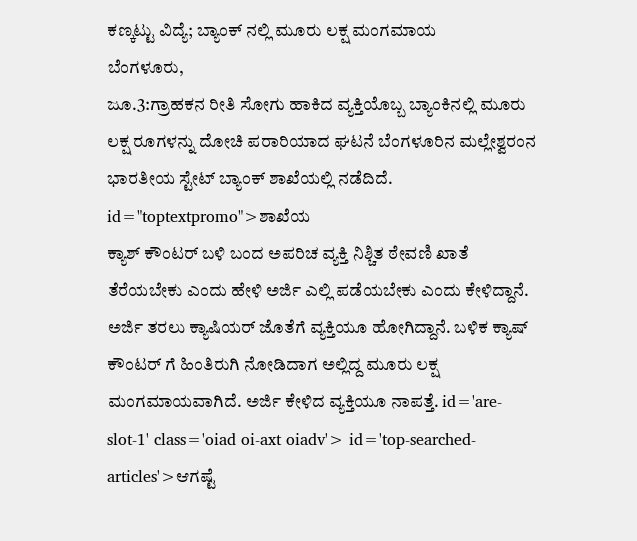ಕಣ್ಕಟ್ಟು ವಿದ್ಯೆ; ಬ್ಯಾಂಕ್ ನಲ್ಲಿ ಮೂರು ಲಕ್ಷ ಮಂಗಮಾಯ
ಬೆಂಗಳೂರು,
ಜೂ.3:ಗ್ರಾಹಕನ ರೀತಿ ಸೋಗು ಹಾಕಿದ ವ್ಯಕ್ತಿಯೊಬ್ಬ ಬ್ಯಾಂಕಿನಲ್ಲಿ ಮೂರು ಲಕ್ಷ ರೂಗಳನ್ನು ದೋಚಿ ಪರಾರಿಯಾದ ಘಟನೆ ಬೆಂಗಳೂರಿನ ಮಲ್ಲೇಶ್ವರಂನ ಭಾರತೀಯ ಸ್ಟೇಟ್ ಬ್ಯಾಂಕ್ ಶಾಖೆಯಲ್ಲಿ ನಡೆದಿದೆ. id="toptextpromo">ಶಾಖೆಯ
ಕ್ಯಾಶ್ ಕೌಂಟರ್ ಬಳಿ ಬಂದ ಅಪರಿಚ ವ್ಯಕ್ತಿ ನಿಶ್ಚಿತ ಠೇವಣಿ ಖಾತೆ ತೆರೆಯಬೇಕು ಎಂದು ಹೇಳಿ ಅರ್ಜಿ ಎಲ್ಲಿ ಪಡೆಯಬೇಕು ಎಂದು ಕೇಳಿದ್ದಾನೆ. ಅರ್ಜಿ ತರಲು ಕ್ಯಾಷಿಯರ್ ಜೊತೆಗೆ ವ್ಯಕ್ತಿಯೂ ಹೋಗಿದ್ದಾನೆ. ಬಳಿಕ ಕ್ಯಾಷ್ ಕೌಂಟರ್ ಗೆ ಹಿಂತಿರುಗಿ ನೋಡಿದಾಗ ಅಲ್ಲಿದ್ದ ಮೂರು ಲಕ್ಷ ಮಂಗಮಾಯವಾಗಿದೆ. ಅರ್ಜಿ ಕೇಳಿದ ವ್ಯಕ್ತಿಯೂ ನಾಪತ್ತೆ. id='are-slot-1' class='oiad oi-axt oiadv'> id='top-searched-articles'>ಆಗಷ್ಟೆ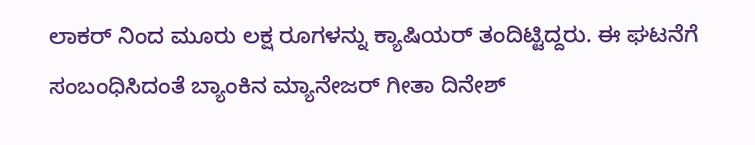ಲಾಕರ್ ನಿಂದ ಮೂರು ಲಕ್ಷ ರೂಗಳನ್ನು ಕ್ಯಾಷಿಯರ್ ತಂದಿಟ್ಟಿದ್ದರು. ಈ ಘಟನೆಗೆ ಸಂಬಂಧಿಸಿದಂತೆ ಬ್ಯಾಂಕಿನ ಮ್ಯಾನೇಜರ್ ಗೀತಾ ದಿನೇಶ್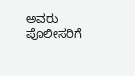ಅವರು ಪೊಲೀಸರಿಗೆ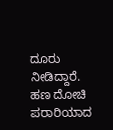ದೂರು ನೀಡಿದ್ದಾರೆ. ಹಣ ದೋಚಿ ಪರಾರಿಯಾದ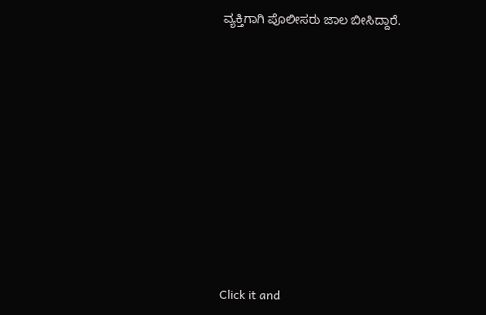ವ್ಯಕ್ತಿಗಾಗಿ ಪೊಲೀಸರು ಜಾಲ ಬೀಸಿದ್ದಾರೆ.











Click it and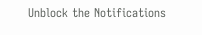Unblock the Notifications